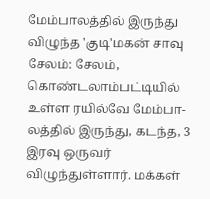மேம்பாலத்தில் இருந்து விழுந்த 'குடி'மகன் சாவு
சேலம்: சேலம், கொண்டலாம்பட்டியில் உள்ள ரயில்வே மேம்பா-லத்தில் இருந்து, கடந்த, 3 இரவு ஒருவர் விழுந்துள்ளார். மக்கள்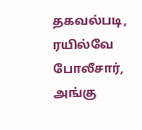தகவல்படி, ரயில்வே போலீசார், அங்கு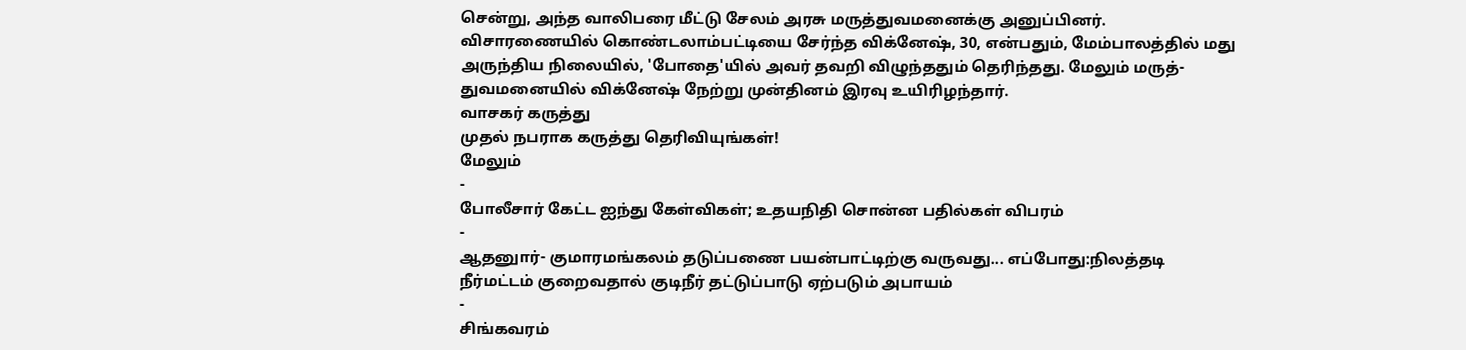சென்று, அந்த வாலிபரை மீட்டு சேலம் அரசு மருத்துவமனைக்கு அனுப்பினர்.
விசாரணையில் கொண்டலாம்பட்டியை சேர்ந்த விக்னேஷ், 30, என்பதும், மேம்பாலத்தில் மது அருந்திய நிலையில், 'போதை'யில் அவர் தவறி விழுந்ததும் தெரிந்தது. மேலும் மருத்-துவமனையில் விக்னேஷ் நேற்று முன்தினம் இரவு உயிரிழந்தார்.
வாசகர் கருத்து
முதல் நபராக கருத்து தெரிவியுங்கள்!
மேலும்
-
போலீசார் கேட்ட ஐந்து கேள்விகள்; உதயநிதி சொன்ன பதில்கள் விபரம்
-
ஆதனுார்- குமாரமங்கலம் தடுப்பணை பயன்பாட்டிற்கு வருவது... எப்போது:நிலத்தடி நீர்மட்டம் குறைவதால் குடிநீர் தட்டுப்பாடு ஏற்படும் அபாயம்
-
சிங்கவரம்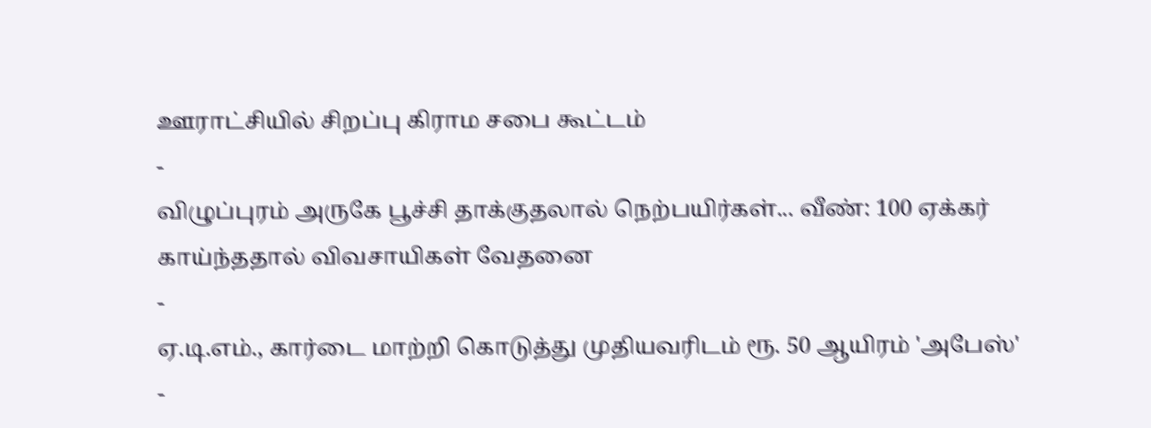ஊராட்சியில் சிறப்பு கிராம சபை கூட்டம்
-
விழுப்புரம் அருகே பூச்சி தாக்குதலால் நெற்பயிர்கள்... வீண்: 100 ஏக்கர் காய்ந்ததால் விவசாயிகள் வேதனை
-
ஏ.டி.எம்., கார்டை மாற்றி கொடுத்து முதியவரிடம் ரூ. 50 ஆயிரம் 'அபேஸ்'
-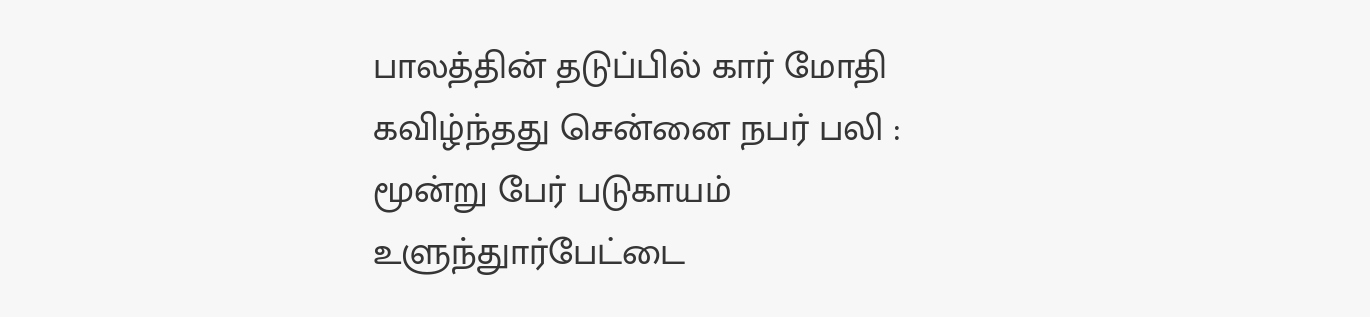பாலத்தின் தடுப்பில் கார் மோதி கவிழ்ந்தது சென்னை நபர் பலி : மூன்று பேர் படுகாயம் உளுந்துார்பேட்டை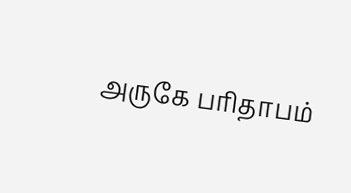அருகே பரிதாபம்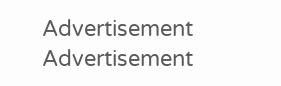Advertisement
Advertisement